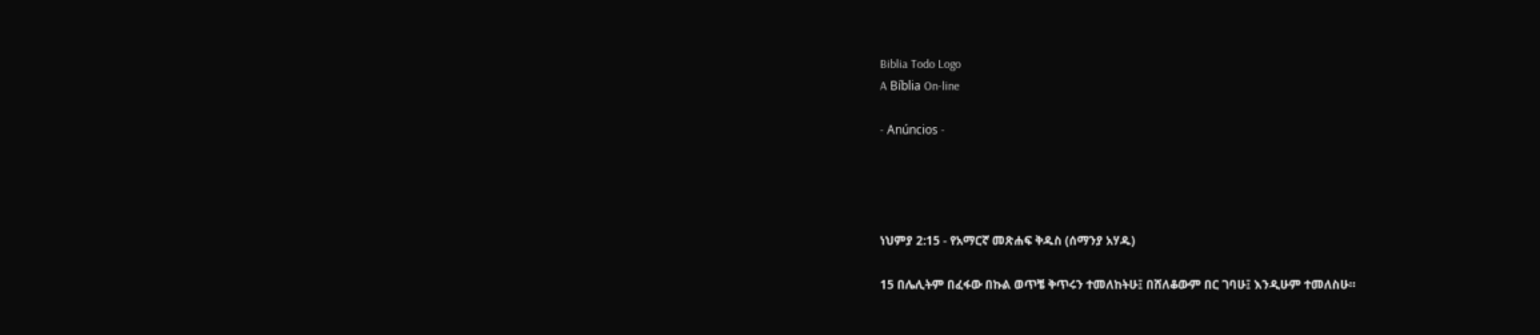Biblia Todo Logo
A Bíblia On-line

- Anúncios -




ነህምያ 2:15 - የአማርኛ መጽሐፍ ቅዱስ (ሰማንያ አሃዱ)

15 በሌሊትም በፈፋው በኩል ወጥቼ ቅጥሩን ተመለከትሁ፤ በሸለቆውም በር ገባሁ፤ እንዲሁም ተመለስሁ።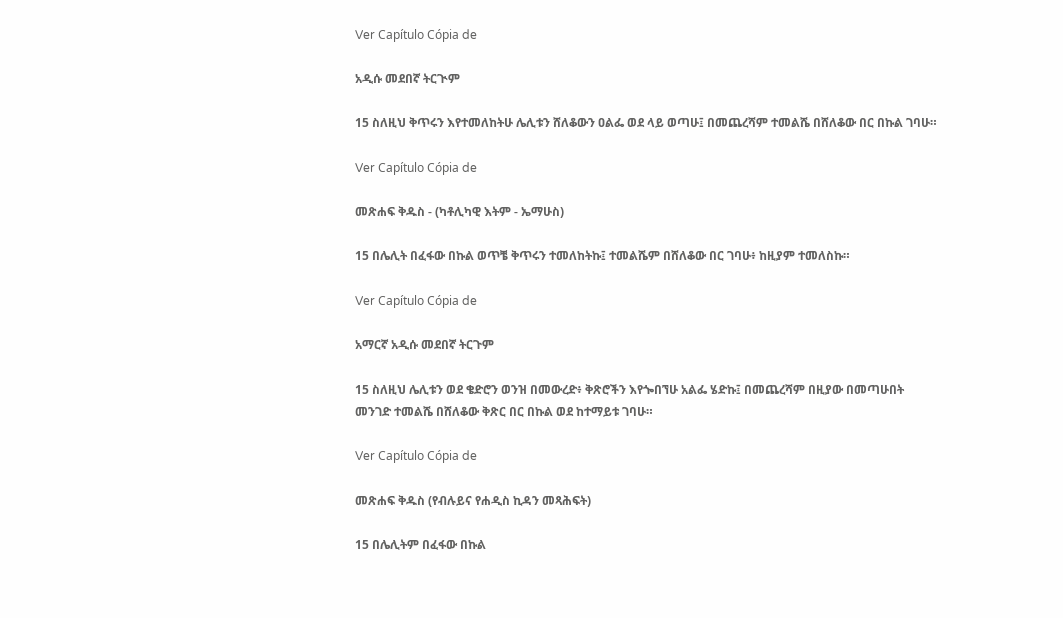Ver Capítulo Cópia de

አዲሱ መደበኛ ትርጒም

15 ስለዚህ ቅጥሩን እየተመለከትሁ ሌሊቱን ሸለቆውን ዐልፌ ወደ ላይ ወጣሁ፤ በመጨረሻም ተመልሼ በሸለቆው በር በኩል ገባሁ።

Ver Capítulo Cópia de

መጽሐፍ ቅዱስ - (ካቶሊካዊ እትም - ኤማሁስ)

15 በሌሊት በፈፋው በኩል ወጥቼ ቅጥሩን ተመለከትኩ፤ ተመልሼም በሸለቆው በር ገባሁ፥ ከዚያም ተመለስኩ።

Ver Capítulo Cópia de

አማርኛ አዲሱ መደበኛ ትርጉም

15 ስለዚህ ሌሊቱን ወደ ቄድሮን ወንዝ በመውረድ፥ ቅጽሮችን እየጐበኘሁ አልፌ ሄድኩ፤ በመጨረሻም በዚያው በመጣሁበት መንገድ ተመልሼ በሸለቆው ቅጽር በር በኩል ወደ ከተማይቱ ገባሁ።

Ver Capítulo Cópia de

መጽሐፍ ቅዱስ (የብሉይና የሐዲስ ኪዳን መጻሕፍት)

15 በሌሊትም በፈፋው በኩል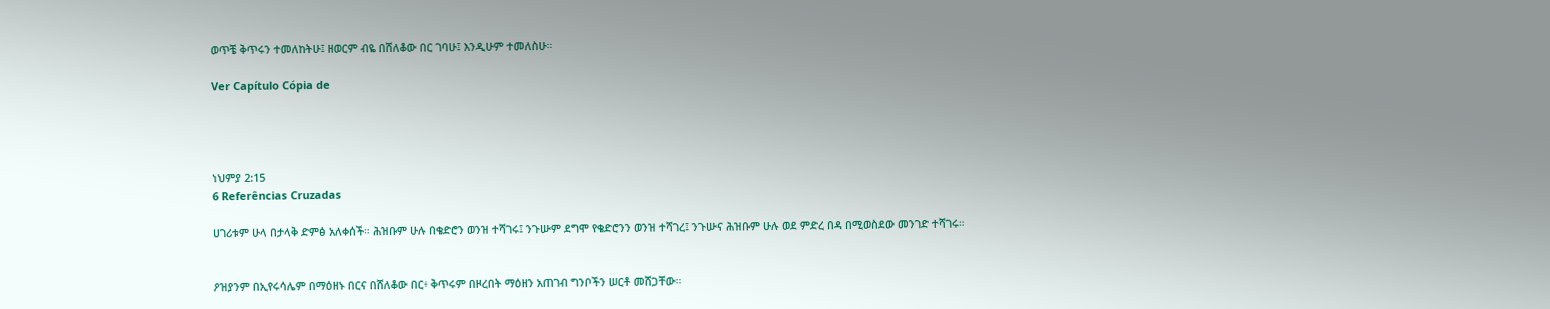ወጥቼ ቅጥሩን ተመለከትሁ፤ ዘወርም ብዬ በሸለቆው በር ገባሁ፤ እንዲሁም ተመለስሁ።

Ver Capítulo Cópia de




ነህምያ 2:15
6 Referências Cruzadas

ሀገሪቱም ሁላ በታላቅ ድምፅ አለቀሰች። ሕዝቡም ሁሉ በቄድሮን ወንዝ ተሻገሩ፤ ንጉሡም ደግሞ የቄድሮንን ወንዝ ተሻገረ፤ ንጉሡና ሕዝቡም ሁሉ ወደ ምድረ በዳ በሚወስደው መንገድ ተሻገሩ።


ዖዝያንም በኢየሩሳሌም በማዕዘኑ በርና በሸለቆው በር፥ ቅጥሩም በዞረበት ማዕዘን አጠገብ ግንቦችን ሠርቶ መሸጋቸው።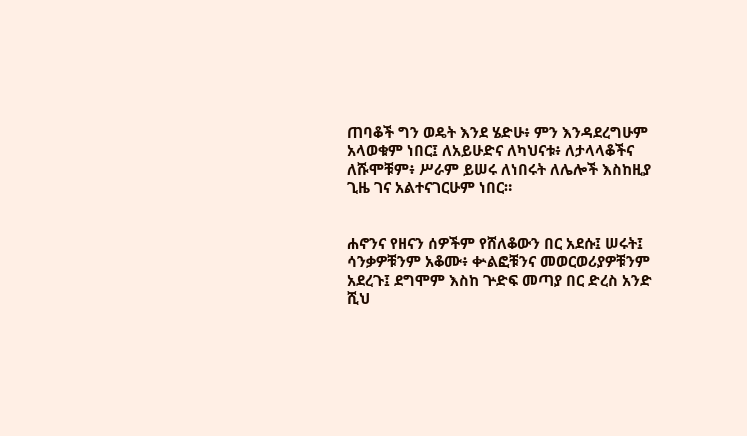ጠባቆች ግን ወዴት እንደ ሄድሁ፥ ምን እንዳደረግሁም አላወቁም ነበር፤ ለአይሁድና ለካህናቱ፥ ለታላላቆችና ለሹሞቹም፥ ሥራም ይሠሩ ለነበሩት ለሌሎች እስከዚያ ጊዜ ገና አልተናገርሁም ነበር።


ሐኖንና የዘናን ሰዎችም የሸለቆውን በር አደሱ፤ ሠሩት፤ ሳንቃዎቹንም አቆሙ፥ ቍልፎቹንና መወርወሪያዎቹንም አደረጉ፤ ደግሞም እስከ ጕድፍ መጣያ በር ድረስ አንድ ሺህ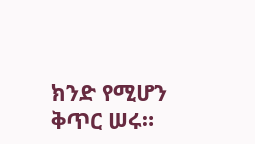ክንድ የሚሆን ቅጥር ሠሩ።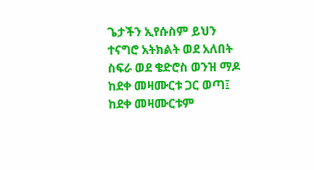ጌታችን ኢየሱስም ይህን ተናግሮ አትክልት ወደ አለበት ስፍራ ወደ ቄድሮስ ወንዝ ማዶ ከደቀ መዛሙርቱ ጋር ወጣ፤ ከደቀ መዛሙርቱም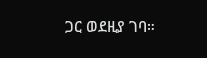ጋር ወደዚያ ገባ።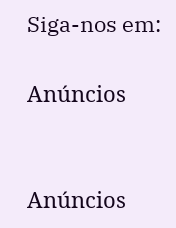Siga-nos em:

Anúncios


Anúncios